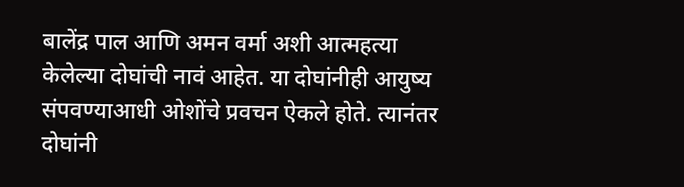बालेंद्र पाल आणि अमन वर्मा अशी आत्महत्या केलेल्या दोघांची नावं आहेत. या दोघांनीही आयुष्य संपवण्याआधी ओशोंचे प्रवचन ऐकले होते. त्यानंतर दोघांनी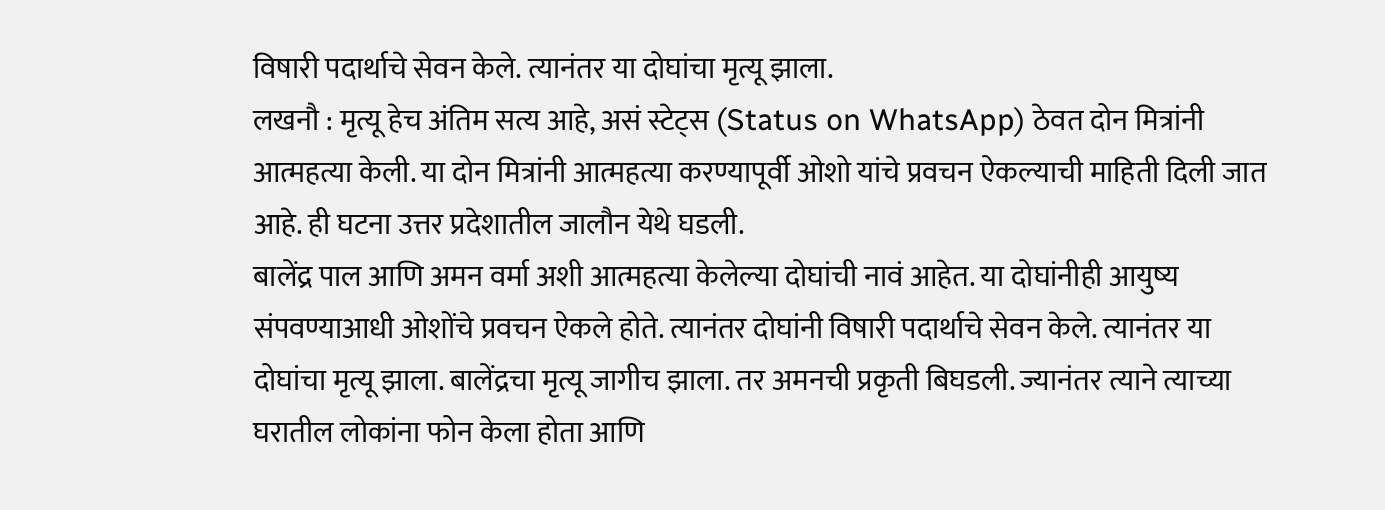विषारी पदार्थाचे सेवन केले. त्यानंतर या दोघांचा मृत्यू झाला.
लखनौ : मृत्यू हेच अंतिम सत्य आहे, असं स्टेट्स (Status on WhatsApp) ठेवत दोन मित्रांनी आत्महत्या केली. या दोन मित्रांनी आत्महत्या करण्यापूर्वी ओशो यांचे प्रवचन ऐकल्याची माहिती दिली जात आहे. ही घटना उत्तर प्रदेशातील जालौन येथे घडली.
बालेंद्र पाल आणि अमन वर्मा अशी आत्महत्या केलेल्या दोघांची नावं आहेत. या दोघांनीही आयुष्य संपवण्याआधी ओशोंचे प्रवचन ऐकले होते. त्यानंतर दोघांनी विषारी पदार्थाचे सेवन केले. त्यानंतर या दोघांचा मृत्यू झाला. बालेंद्रचा मृत्यू जागीच झाला. तर अमनची प्रकृती बिघडली. ज्यानंतर त्याने त्याच्या घरातील लोकांना फोन केला होता आणि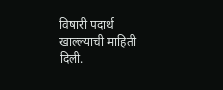विषारी पदार्थ खाल्ल्याची माहिती दिली.